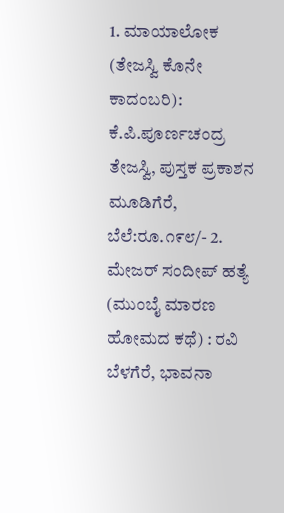1. ಮಾಯಾಲೋಕ (ತೇಜಸ್ವಿ ಕೊನೇ ಕಾದಂಬರಿ): ಕೆ.ಪಿ.ಪೂರ್ಣಚಂದ್ರ ತೇಜಸ್ವಿ, ಪುಸ್ತಕ ಪ್ರಕಾಶನ ಮೂಡಿಗೆರೆ, ಬೆಲೆ:ರೂ.೧೯೮/- 2. ಮೇಜರ್ ಸಂದೀಪ್ ಹತ್ಯೆ (ಮುಂಬೈ ಮಾರಣ ಹೋಮದ ಕಥೆ) : ರವಿ ಬೆಳಗೆರೆ, ಭಾವನಾ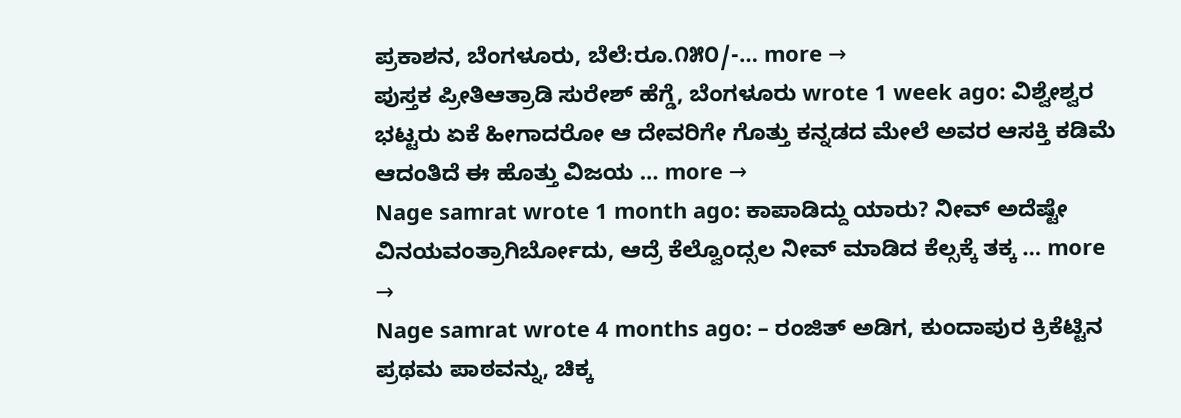ಪ್ರಕಾಶನ, ಬೆಂಗಳೂರು, ಬೆಲೆ:ರೂ.೧೫೦/-… more →
ಪುಸ್ತಕ ಪ್ರೀತಿಆತ್ರಾಡಿ ಸುರೇಶ್ ಹೆಗ್ಡೆ, ಬೆಂಗಳೂರು wrote 1 week ago: ವಿಶ್ವೇಶ್ವರ ಭಟ್ಟರು ಏಕೆ ಹೀಗಾದರೋ ಆ ದೇವರಿಗೇ ಗೊತ್ತು ಕನ್ನಡದ ಮೇಲೆ ಅವರ ಆಸಕ್ತಿ ಕಡಿಮೆ ಆದಂತಿದೆ ಈ ಹೊತ್ತು ವಿಜಯ … more →
Nage samrat wrote 1 month ago: ಕಾಪಾಡಿದ್ದು ಯಾರು? ನೀವ್ ಅದೆಷ್ಟೇ ವಿನಯವಂತ್ರಾಗಿರ್ಬೋದು, ಆದ್ರೆ ಕೆಲ್ವೊಂದ್ಸಲ ನೀವ್ ಮಾಡಿದ ಕೆಲ್ಸಕ್ಕೆ ತಕ್ಕ … more →
Nage samrat wrote 4 months ago: – ರಂಜಿತ್ ಅಡಿಗ, ಕುಂದಾಪುರ ಕ್ರಿಕೆಟ್ಟಿನ ಪ್ರಥಮ ಪಾಠವನ್ನು, ಚಿಕ್ಕ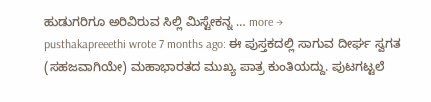ಹುಡುಗರಿಗೂ ಅರಿವಿರುವ ಸಿಲ್ಲಿ ಮಿಸ್ಟೇಕನ್ನ … more →
pusthakapreeethi wrote 7 months ago: ಈ ಪುಸ್ತಕದಲ್ಲಿ ಸಾಗುವ ದೀರ್ಘ ಸ್ವಗತ (ಸಹಜವಾಗಿಯೇ) ಮಹಾಭಾರತದ ಮುಖ್ಯ ಪಾತ್ರ ಕುಂತಿಯದ್ದು. ಪುಟಗಟ್ಟಲೆ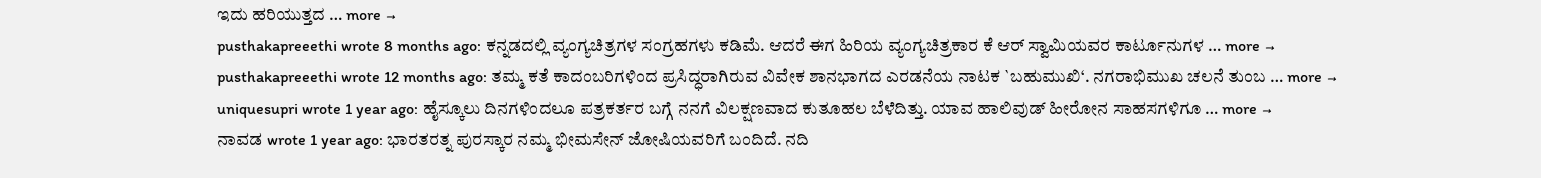ಇದು ಹರಿಯುತ್ತದ … more →
pusthakapreeethi wrote 8 months ago: ಕನ್ನಡದಲ್ಲಿ ವ್ಯಂಗ್ಯಚಿತ್ರಗಳ ಸಂಗ್ರಹಗಳು ಕಡಿಮೆ. ಆದರೆ ಈಗ ಹಿರಿಯ ವ್ಯಂಗ್ಯಚಿತ್ರಕಾರ ಕೆ ಆರ್ ಸ್ವಾಮಿಯವರ ಕಾರ್ಟೂನುಗಳ … more →
pusthakapreeethi wrote 12 months ago: ತಮ್ಮ ಕತೆ ಕಾದಂಬರಿಗಳಿಂದ ಪ್ರಸಿದ್ಧರಾಗಿರುವ ವಿವೇಕ ಶಾನಭಾಗದ ಎರಡನೆಯ ನಾಟಕ `ಬಹುಮುಖಿ‘. ನಗರಾಭಿಮುಖ ಚಲನೆ ತುಂಬ … more →
uniquesupri wrote 1 year ago: ಹೈಸ್ಕೂಲು ದಿನಗಳಿಂದಲೂ ಪತ್ರಕರ್ತರ ಬಗ್ಗೆ ನನಗೆ ವಿಲಕ್ಷಣವಾದ ಕುತೂಹಲ ಬೆಳೆದಿತ್ತು. ಯಾವ ಹಾಲಿವುಡ್ ಹೀರೋನ ಸಾಹಸಗಳಿಗೂ … more →
ನಾವಡ wrote 1 year ago: ಭಾರತರತ್ನ ಪುರಸ್ಕಾರ ನಮ್ಮ ಭೀಮಸೇನ್ ಜೋಷಿಯವರಿಗೆ ಬಂದಿದೆ. ನದಿ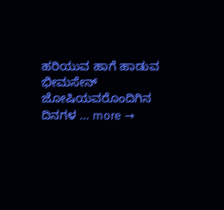ಹರಿಯುವ ಹಾಗೆ ಹಾಡುವ ಭೀಮಸೇನ್ ಜೋಷಿಯವರೊಂದಿಗಿನ ದಿನಗಳ … more →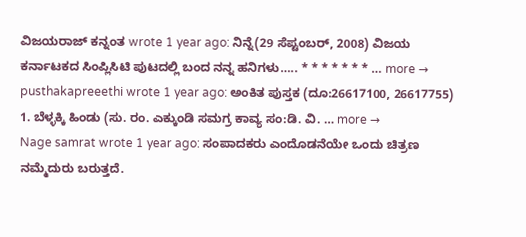ವಿಜಯರಾಜ್ ಕನ್ನಂತ wrote 1 year ago: ನಿನ್ನೆ(29 ಸೆಪ್ಟಂಬರ್, 2008) ವಿಜಯ ಕರ್ನಾಟಕದ ಸಿಂಪ್ಲಿಸಿಟಿ ಪುಟದಲ್ಲಿ ಬಂದ ನನ್ನ ಹನಿಗಳು….. * * * * * * * … more →
pusthakapreeethi wrote 1 year ago: ಅಂಕಿತ ಪುಸ್ತಕ (ದೂ:26617100, 26617755) 1. ಬೆಳ್ಳಕ್ಕಿ ಹಿಂಡು (ಸು. ರಂ. ಎಕ್ಕುಂಡಿ ಸಮಗ್ರ ಕಾವ್ಯ ಸಂ:ಡಿ. ವಿ. … more →
Nage samrat wrote 1 year ago: ಸಂಪಾದಕರು ಎಂದೊಡನೆಯೇ ಒಂದು ಚಿತ್ರಣ ನಮ್ಮೆದುರು ಬರುತ್ತದೆ.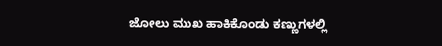ಜೋಲು ಮುಖ ಹಾಕಿಕೊಂಡು ಕಣ್ಣುಗಳಲ್ಲಿ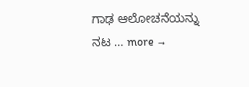ಗಾಢ ಆಲೋಚನೆಯನ್ನು ನಟ … more →